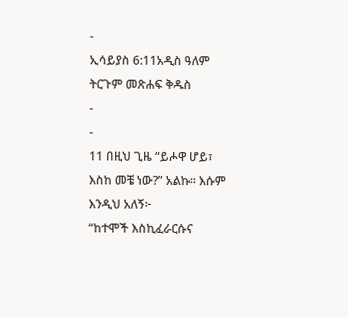-
ኢሳይያስ 6:11አዲስ ዓለም ትርጉም መጽሐፍ ቅዱስ
-
-
11 በዚህ ጊዜ “ይሖዋ ሆይ፣ እስከ መቼ ነው?” አልኩ። እሱም እንዲህ አለኝ፦
“ከተሞች እስኪፈራርሱና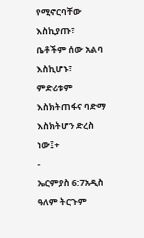የሚኖርባቸው እስኪያጡ፣
ቤቶችም ሰው አልባ እስኪሆኑ፣
ምድሪቱም እስክትጠፋና ባድማ እስክትሆን ድረስ ነው፤+
-
ኤርምያስ 6:7አዲስ ዓለም ትርጉም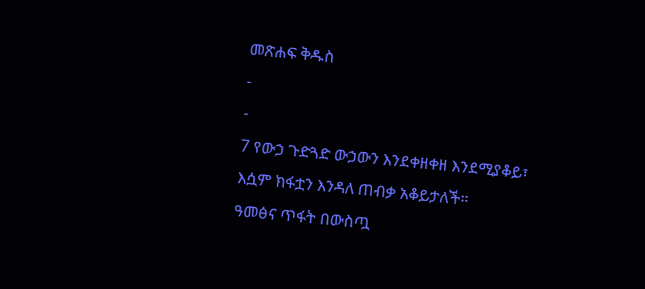መጽሐፍ ቅዱስ
-
-
7 የውኃ ጉድጓድ ውኃውን እንደቀዘቀዘ እንደሚያቆይ፣
እሷም ክፋቷን እንዳለ ጠብቃ አቆይታለች።
ዓመፅና ጥፋት በውስጧ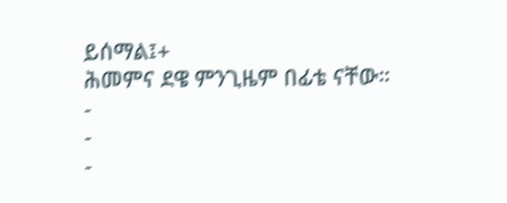ይሰማል፤+
ሕመምና ደዌ ምንጊዜም በፊቴ ናቸው።
-
-
-